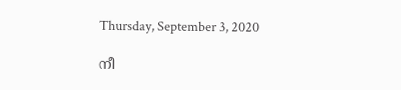Thursday, September 3, 2020

നീ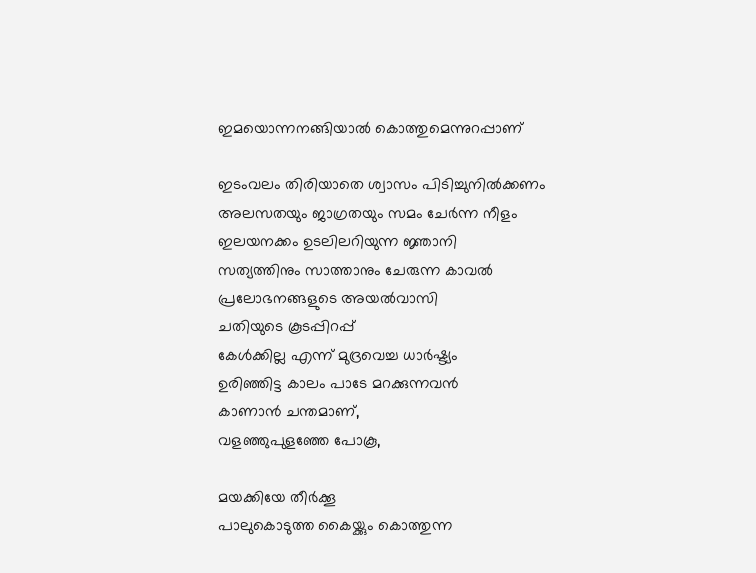ഇമയൊന്നനങ്ങിയാൽ കൊത്തുമെന്നുറപ്പാണ്

ഇടംവലം തിരിയാതെ ശ്വാസം പിടിച്ചുനിൽക്കണം
അലസതയും ജാഗ്രതയും സമം ചേർന്ന നീളം
ഇലയനക്കം ഉടലിലറിയുന്ന ജ്ഞാനി
സത്യത്തിനും സാത്താനും ചേരുന്ന കാവൽ
പ്രലോഭനങ്ങളുടെ അയൽവാസി
ചതിയുടെ കൂടപ്പിറപ്പ്
കേൾക്കില്ല എന്ന് മുദ്രവെച്ച ധാർഷ്ട്യം
ഉരിഞ്ഞിട്ട കാലം പാടേ മറക്കുന്നവൻ
കാണാൻ ചന്തമാണ്,
വളഞ്ഞുപുളഞ്ഞേ പോകൂ,

മയക്കിയേ തീർക്കൂ
പാലുകൊടുത്ത കൈയ്ക്കും കൊത്തുന്ന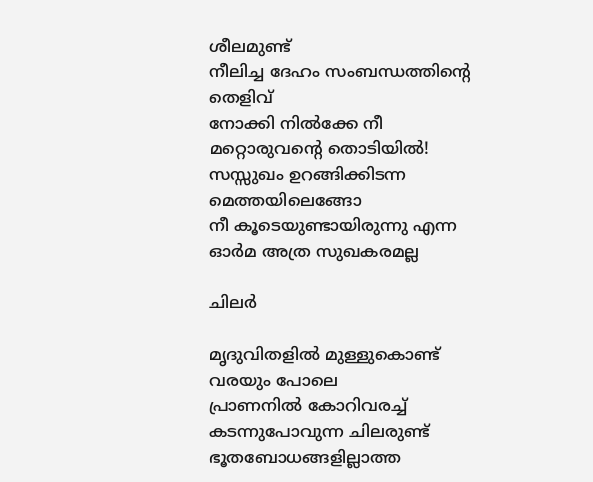ശീലമുണ്ട്
നീലിച്ച ദേഹം സംബന്ധത്തിൻ്റെ തെളിവ്
നോക്കി നിൽക്കേ നീ മറ്റൊരുവൻ്റെ തൊടിയിൽ!
സസ്സുഖം ഉറങ്ങിക്കിടന്ന മെത്തയിലെങ്ങോ
നീ കൂടെയുണ്ടായിരുന്നു എന്ന ഓർമ അത്ര സുഖകരമല്ല

ചിലർ

മൃദുവിതളിൽ മുള്ളുകൊണ്ട് വരയും പോലെ
പ്രാണനിൽ കോറിവരച്ച് കടന്നുപോവുന്ന ചിലരുണ്ട്
ഭൂതബോധങ്ങളില്ലാത്ത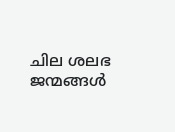ചില ശലഭ ജന്മങ്ങൾ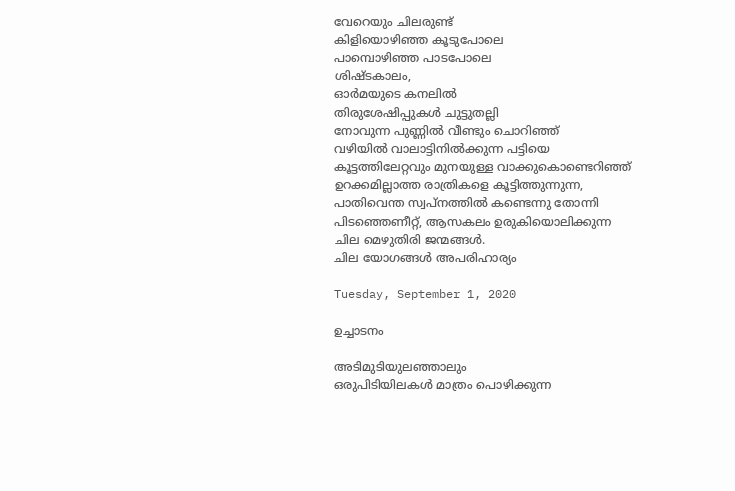വേറെയും ചിലരുണ്ട്
കിളിയൊഴിഞ്ഞ കൂടുപോലെ
പാമ്പൊഴിഞ്ഞ പാടപോലെ
ശിഷ്ടകാലം,
ഓർമയുടെ കനലിൽ
തിരുശേഷിപ്പുകൾ ചുട്ടുതല്ലി
നോവുന്ന പുണ്ണിൽ വീണ്ടും ചൊറിഞ്ഞ്
വഴിയിൽ വാലാട്ടിനിൽക്കുന്ന പട്ടിയെ
കൂട്ടത്തിലേറ്റവും മുനയുള്ള വാക്കുകൊണ്ടെറിഞ്ഞ്
ഉറക്കമില്ലാത്ത രാത്രികളെ കൂട്ടിത്തുന്നുന്ന,
പാതിവെന്ത സ്വപ്നത്തിൽ കണ്ടെന്നു തോന്നി
പിടഞ്ഞെണീറ്റ്, ആസകലം ഉരുകിയൊലിക്കുന്ന
ചില മെഴുതിരി ജന്മങ്ങൾ.
ചില യോഗങ്ങൾ അപരിഹാര്യം

Tuesday, September 1, 2020

ഉച്ചാടനം

അടിമുടിയുലഞ്ഞാലും
ഒരുപിടിയിലകൾ മാത്രം പൊഴിക്കുന്ന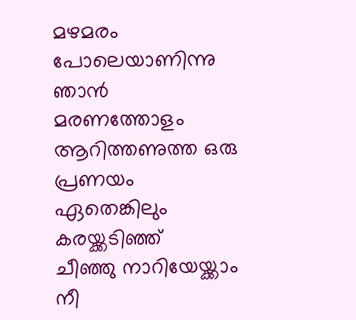മഴമരം പോലെയാണിന്നു ഞാൻ
മരണത്തോളം ആറിത്തണുത്ത ഒരു പ്രണയം
ഏതെങ്കിലും കരയ്ക്കടിഞ്ഞ്
ചീഞ്ഞു നാറിയേയ്ക്കാം
നീ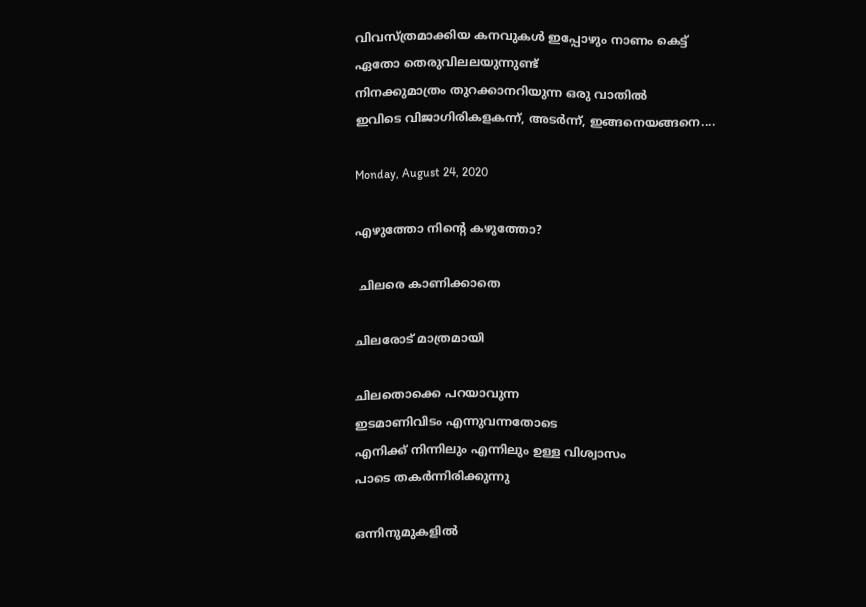വിവസ്ത്രമാക്കിയ കനവുകൾ ഇപ്പോഴും നാണം കെട്ട്
ഏതോ തെരുവിലലയുന്നുണ്ട്
നിനക്കുമാത്രം തുറക്കാനറിയുന്ന ഒരു വാതിൽ
ഇവിടെ വിജാഗിരികളകന്ന്, അടർന്ന്, ഇങ്ങനെയങ്ങനെ....

Monday, August 24, 2020

എഴുത്തോ നിൻ്റെ കഴുത്തോ?

 ചിലരെ കാണിക്കാതെ

ചിലരോട് മാത്രമായി

ചിലതൊക്കെ പറയാവുന്ന
ഇടമാണിവിടം എന്നുവന്നതോടെ
എനിക്ക് നിന്നിലും എന്നിലും ഉള്ള വിശ്വാസം
പാടെ തകർന്നിരിക്കുന്നു

ഒന്നിനുമുകളിൽ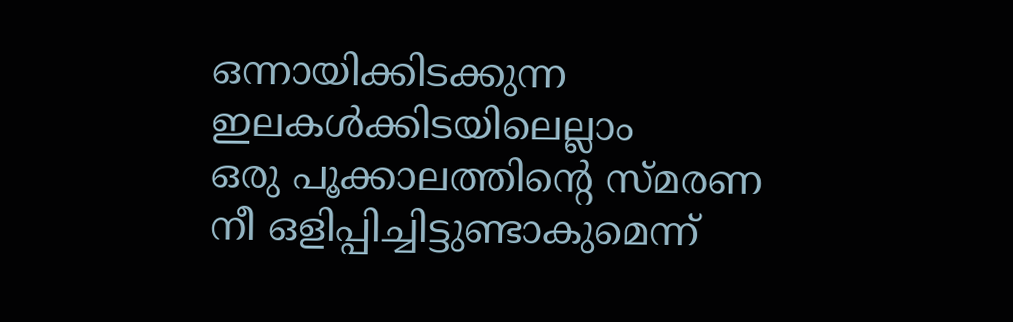ഒന്നായിക്കിടക്കുന്ന
ഇലകൾക്കിടയിലെല്ലാം
ഒരു പൂക്കാലത്തിൻ്റെ സ്മരണ
നീ ഒളിപ്പിച്ചിട്ടുണ്ടാകുമെന്ന്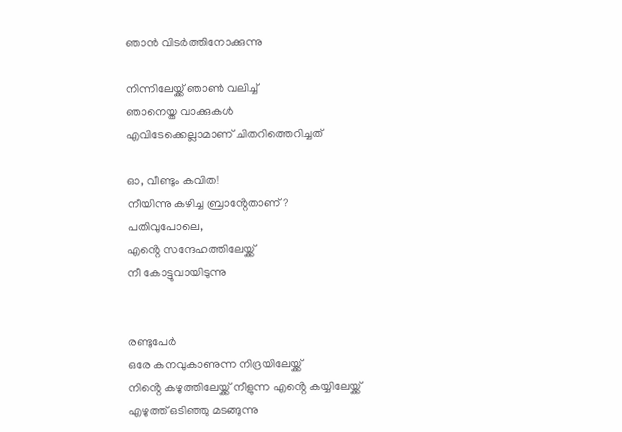ഞാൻ വിടർത്തിനോക്കുന്നു

നിന്നിലേയ്ക്ക് ഞാൺ വലിച്ച്
ഞാനെയ്ത വാക്കുകൾ
എവിടേക്കെല്ലാമാണ് ചിതറിത്തെറിച്ചത്

ഓ, വീണ്ടും കവിത!
നീയിന്നു കഴിച്ച ബ്രാൻ്റേതാണ്?
പതിവുപോലെ,
എൻ്റെ സന്ദേഹത്തിലേയ്ക്ക്
നീ കോട്ടുവായിടുന്നു


രണ്ടുപേർ
ഒരേ കനവുകാണുന്ന നിദ്രയിലേയ്ക്ക്
നിൻ്റെ കഴുത്തിലേയ്ക്ക് നീളുന്ന എൻ്റെ കയ്യിലേയ്ക്ക്
എഴുത്ത് ഒടിഞ്ഞു മടങ്ങുന്നു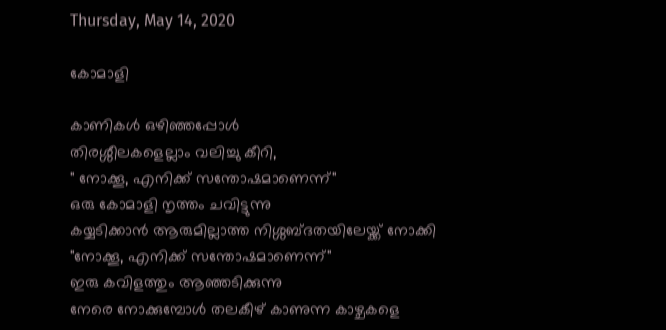Thursday, May 14, 2020

കോമാളി

കാണികൾ ഒഴിഞ്ഞപ്പോൾ
തിരശ്ശീലകളെല്ലാം വലിച്ചു കീറി,
" നോക്കൂ, എനിക്ക് സന്തോഷമാണെന്ന്"
ഒരു കോമാളി നൃത്തം ചവിട്ടുന്നു
കയ്യടിക്കാൻ ആരുമില്ലാത്ത നിശ്ശബ്ദതയിലേയ്ക്ക് നോക്കി
"നോക്കൂ, എനിക്ക് സന്തോഷമാണെന്ന്"
ഇരു കവിളത്തും ആഞ്ഞടിക്കുന്നു
നേരെ നോക്കുമ്പോൾ തലകീഴ് കാണുന്ന കാഴ്ചകളെ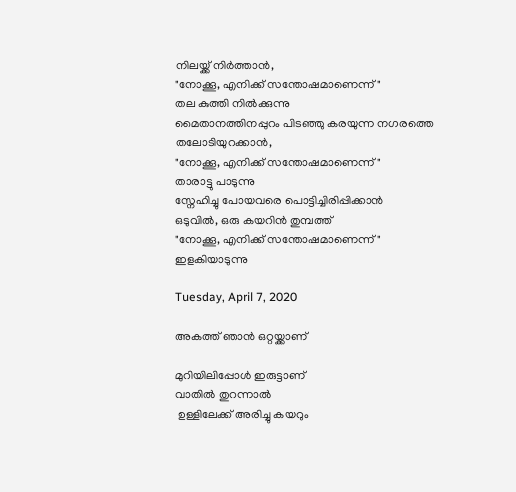നിലയ്ക്ക് നിർത്താൻ,
"നോക്കൂ, എനിക്ക് സന്തോഷമാണെന്ന്"
തല കുത്തി നിൽക്കുന്നു
മൈതാനത്തിനപ്പുറം പിടഞ്ഞു കരയുന്ന നഗരത്തെ തലോടിയുറക്കാൻ,
"നോക്കൂ, എനിക്ക് സന്തോഷമാണെന്ന്"
താരാട്ടു പാടുന്നു
സ്നേഹിച്ചു പോയവരെ പൊട്ടിച്ചിരിപ്പിക്കാൻ
ഒടുവിൽ, ഒരു കയറിൻ തുമ്പത്ത്
"നോക്കൂ, എനിക്ക് സന്തോഷമാണെന്ന്"
ഇളകിയാടുന്നു

Tuesday, April 7, 2020

അകത്ത് ഞാൻ ഒറ്റയ്ക്കാണ്

മുറിയിലിപ്പോൾ ഇരുട്ടാണ്
വാതിൽ തുറന്നാൽ
 ഉള്ളിലേക്ക് അരിച്ചു കയറും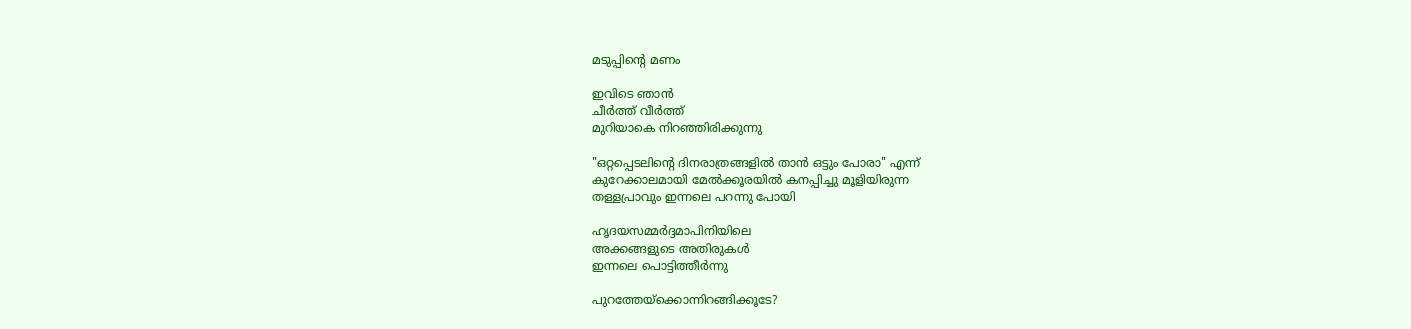മടുപ്പിൻ്റെ മണം

ഇവിടെ ഞാൻ
ചീർത്ത് വീർത്ത്
മുറിയാകെ നിറഞ്ഞിരിക്കുന്നു

"ഒറ്റപ്പെടലിൻ്റെ ദിനരാത്രങ്ങളിൽ താൻ ഒട്ടും പോരാ" എന്ന്
കുറേക്കാലമായി മേൽക്കൂരയിൽ കനപ്പിച്ചു മൂളിയിരുന്ന
തള്ളപ്രാവും ഇന്നലെ പറന്നു പോയി

ഹൃദയസമ്മർദ്ദമാപിനിയിലെ
അക്കങ്ങളുടെ അതിരുകൾ
ഇന്നലെ പൊട്ടിത്തീർന്നു

പുറത്തേയ്ക്കൊന്നിറങ്ങിക്കൂടേ?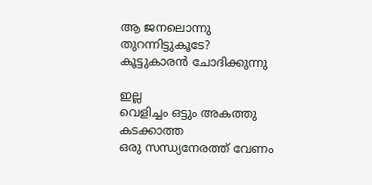ആ ജനലൊന്നു തുറന്നിട്ടുകൂടേ?
കൂട്ടുകാരൻ ചോദിക്കുന്നു

ഇല്ല
വെളിച്ചം ഒട്ടും അകത്തു കടക്കാത്ത
ഒരു സന്ധ്യനേരത്ത് വേണം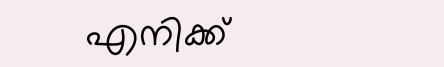എനിക്ക്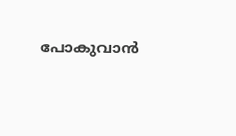പോകുവാൻ